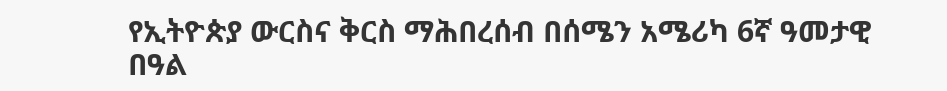የኢትዮጵያ ውርስና ቅርስ ማሕበረሰብ በሰሜን አሜሪካ 6ኛ ዓመታዊ በዓል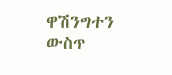ዋሽንግተን ውስጥ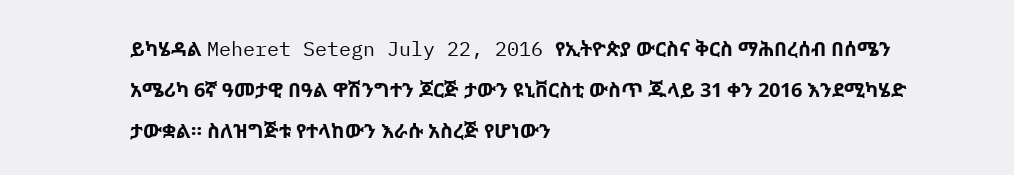ይካሄዳል Meheret Setegn July 22, 2016 የኢትዮጵያ ውርስና ቅርስ ማሕበረሰብ በሰሜን አሜሪካ 6ኛ ዓመታዊ በዓል ዋሽንግተን ጆርጅ ታውን ዩኒቨርስቲ ውስጥ ጁላይ 31 ቀን 2016 እንደሚካሄድ ታውቋል። ስለዝግጅቱ የተላከውን እራሱ አስረጅ የሆነውን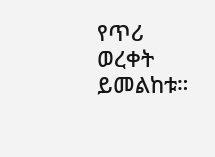የጥሪ ወረቀት ይመልከቱ።